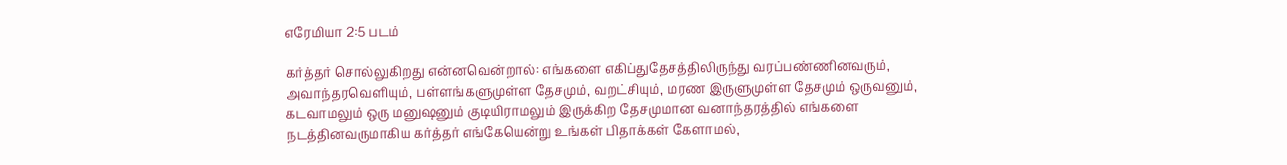எரேமியா 2:5 படம்

கர்த்தர் சொல்லுகிறது என்னவென்றால்: எங்களை எகிப்துதேசத்திலிருந்து வரப்பண்ணினவரும், அவாந்தரவெளியும், பள்ளங்களுமுள்ள தேசமும், வறட்சியும், மரண இருளுமுள்ள தேசமும் ஒருவனும், கடவாமலும் ஒரு மனுஷனும் குடியிராமலும் இருக்கிற தேசமுமான வனாந்தரத்தில் எங்களை நடத்தினவருமாகிய கர்த்தர் எங்கேயென்று உங்கள் பிதாக்கள் கேளாமல்,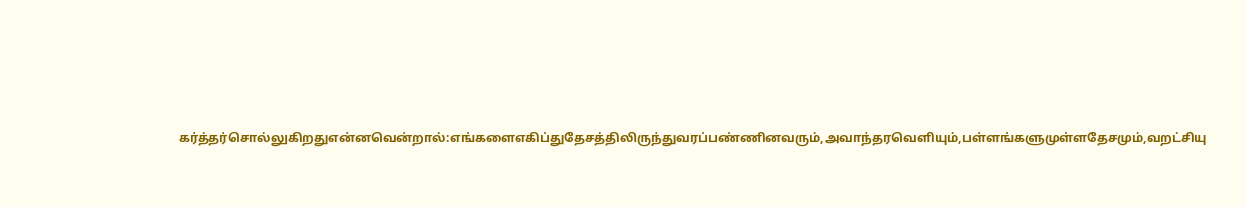கர்த்தர்சொல்லுகிறதுஎன்னவென்றால்:எங்களைஎகிப்துதேசத்திலிருந்துவரப்பண்ணினவரும்,அவாந்தரவெளியும்,பள்ளங்களுமுள்ளதேசமும்,வறட்சியு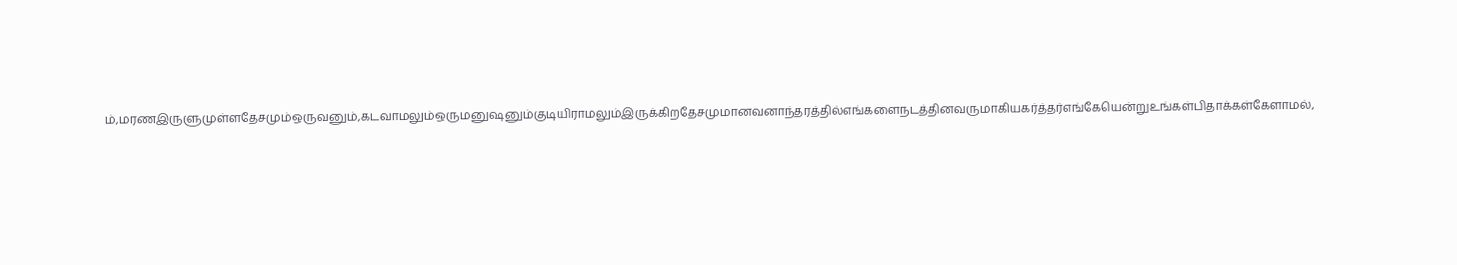ம்,மரணஇருளுமுள்ளதேசமும்ஒருவனும்,கடவாமலும்ஒருமனுஷனும்குடியிராமலும்இருக்கிறதேசமுமானவனாந்தரத்தில்எங்களைநடத்தினவருமாகியகர்த்தர்எங்கேயென்றுஉங்கள்பிதாக்கள்கேளாமல்,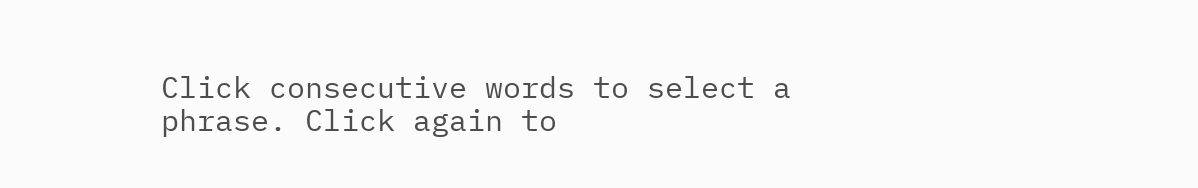Click consecutive words to select a phrase. Click again to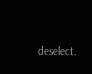deselect.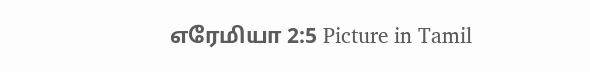எரேமியா 2:5 Picture in Tamil